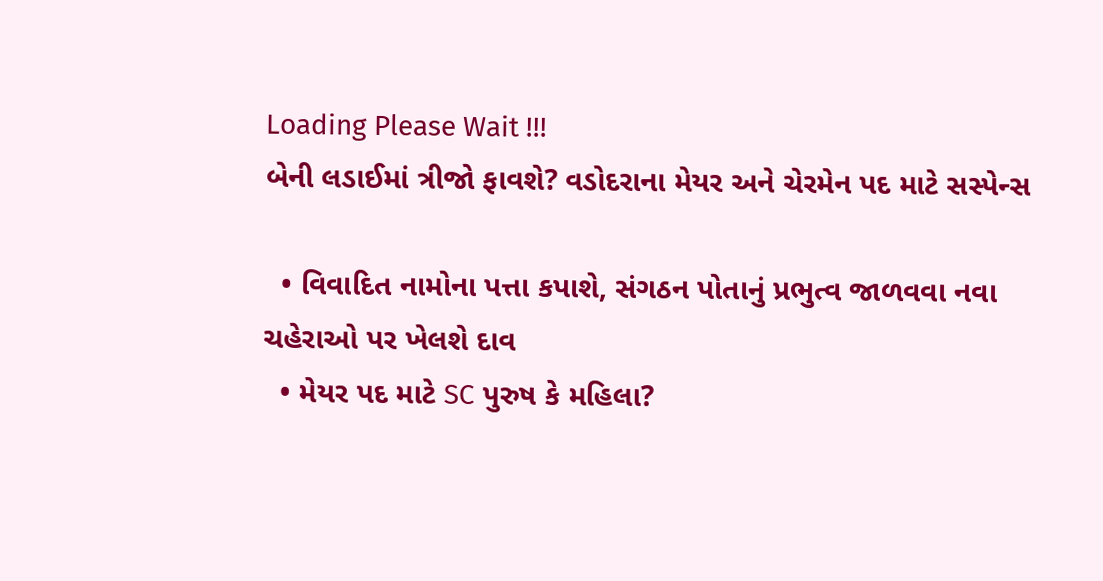Loading Please Wait !!!
બેની લડાઈમાં ત્રીજો ફાવશે? વડોદરાના મેયર અને ચેરમેન પદ માટે સસ્પેન્સ

  • વિવાદિત નામોના પત્તા કપાશે, સંગઠન પોતાનું પ્રભુત્વ જાળવવા નવા ચહેરાઓ પર ખેલશે દાવ
  • મેયર પદ માટે SC પુરુષ કે મહિલા?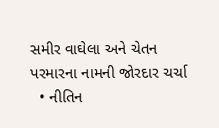સમીર વાઘેલા અને ચેતન પરમારના નામની જોરદાર ચર્ચા
  • નીતિન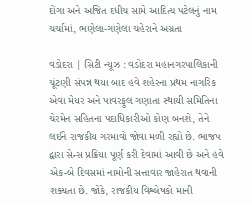દોંગા અને અજિત દધીચ સામે આદિત્ય પટેલનું નામ ચર્ચામાં, ભણેલા-ગણેલા ચહેરાને અગ્રતા

વડોદરા | સિટી ન્યૂઝ : વડોદરા મહાનગરપાલિકાની ચૂંટણી સંપન્ન થયા બાદ હવે શહેરના પ્રથમ નાગરિક એવા મેયર અને પાવરફુલ ગણાતા સ્થાયી સમિતિના ચેરમેન સહિતના પદાધિકારીઓ કોણ બનશે, તેને લઈને રાજકીય ગરમાવો જોવા મળી રહ્યો છે. ભાજપ દ્વારા સેન્સ પ્રક્રિયા પૂર્ણ કરી દેવામાં આવી છે અને હવે એક-બે દિવસમાં નામોની સત્તાવાર જાહેરાત થવાની શક્યતા છે. જોકે, રાજકીય વિશ્લેષકો માની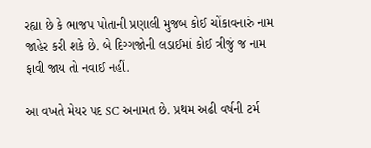રહ્યા છે કે ભાજપ પોતાની પ્રણાલી મુજબ કોઈ ચોંકાવનારું નામ જાહેર કરી શકે છે. બે દિગ્ગજોની લડાઈમાં કોઈ ત્રીજું જ નામ ફાવી જાય તો નવાઈ નહીં.

આ વખતે મેયર પદ SC અનામત છે. પ્રથમ અઢી વર્ષની ટર્મ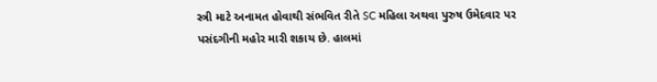સ્ત્રી માટે અનામત હોવાથી સંભવિત રીતે SC મહિલા અથવા પુરુષ ઉમેદવાર પર પસંદગીની મહોર મારી શકાય છે. હાલમાં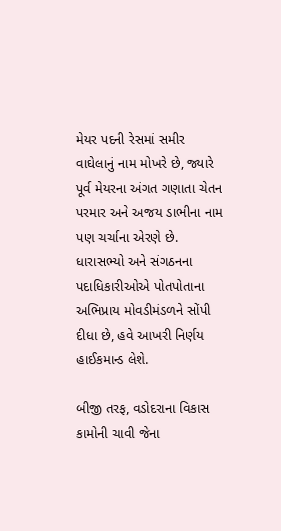મેયર પદની રેસમાં સમીર વાઘેલાનું નામ મોખરે છે, જ્યારે પૂર્વ મેયરના અંગત ગણાતા ચેતન પરમાર અને અજય ડાભીના નામ પણ ચર્ચાના એરણે છે. ધારાસભ્યો અને સંગઠનના પદાધિકારીઓએ પોતપોતાના અભિપ્રાય મોવડીમંડળને સોંપી દીધા છે, હવે આખરી નિર્ણય હાઈકમાન્ડ લેશે.

બીજી તરફ, વડોદરાના વિકાસ કામોની ચાવી જેના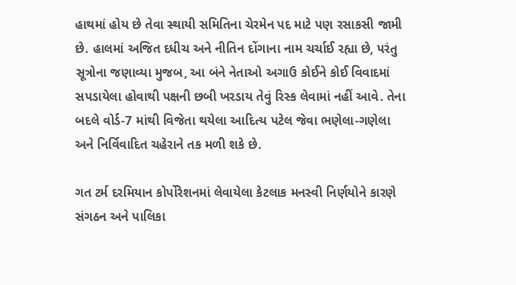હાથમાં હોય છે તેવા સ્થાયી સમિતિના ચેરમેન પદ માટે પણ રસાકસી જામી છે. હાલમાં અજિત દધીચ અને નીતિન દોંગાના નામ ચર્ચાઈ રહ્યા છે, પરંતુ સૂત્રોના જણાવ્યા મુજબ, આ બંને નેતાઓ અગાઉ કોઈને કોઈ વિવાદમાં સપડાયેલા હોવાથી પક્ષની છબી ખરડાય તેવું રિસ્ક લેવામાં નહીં આવે. તેના બદલે વોર્ડ-7 માંથી વિજેતા થયેલા આદિત્ય પટેલ જેવા ભણેલા-ગણેલા અને નિર્વિવાદિત ચહેરાને તક મળી શકે છે.

ગત ટર્મ દરમિયાન કોર્પોરેશનમાં લેવાયેલા કેટલાક મનસ્વી નિર્ણયોને કારણે સંગઠન અને પાલિકા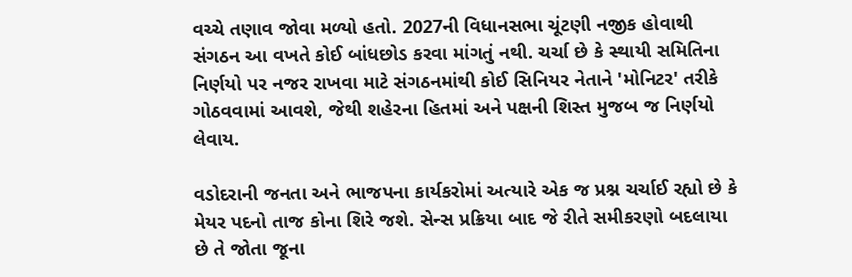વચ્ચે તણાવ જોવા મળ્યો હતો. 2027ની વિધાનસભા ચૂંટણી નજીક હોવાથી સંગઠન આ વખતે કોઈ બાંધછોડ કરવા માંગતું નથી. ચર્ચા છે કે સ્થાયી સમિતિના નિર્ણયો પર નજર રાખવા માટે સંગઠનમાંથી કોઈ સિનિયર નેતાને 'મોનિટર' તરીકે ગોઠવવામાં આવશે, જેથી શહેરના હિતમાં અને પક્ષની શિસ્ત મુજબ જ નિર્ણયો લેવાય.

વડોદરાની જનતા અને ભાજપના કાર્યકરોમાં અત્યારે એક જ પ્રશ્ન ચર્ચાઈ રહ્યો છે કે મેયર પદનો તાજ કોના શિરે જશે. સેન્સ પ્રક્રિયા બાદ જે રીતે સમીકરણો બદલાયા છે તે જોતા જૂના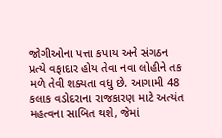જોગીઓના પત્તા કપાય અને સંગઠન પ્રત્યે વફાદાર હોય તેવા નવા લોહીને તક મળે તેવી શક્યતા વધુ છે. આગામી 48 કલાક વડોદરાના રાજકારણ માટે અત્યંત મહત્વના સાબિત થશે, જેમાં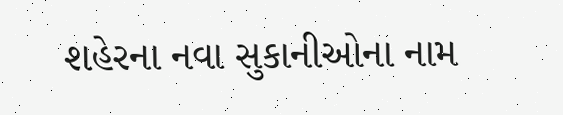શહેરના નવા સુકાનીઓના નામ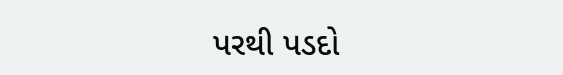પરથી પડદો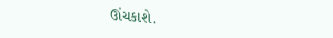ઊંચકાશે.